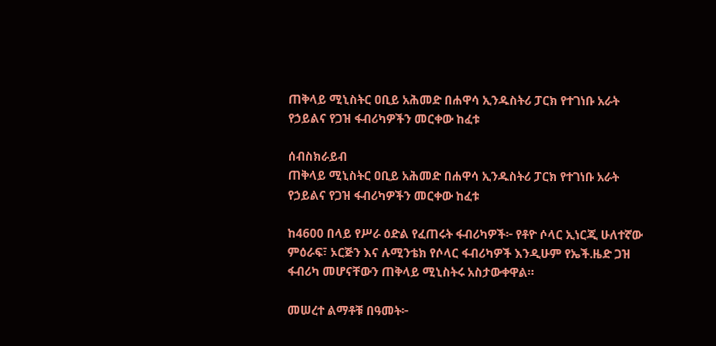ጠቅላይ ሚኒስትር ዐቢይ አሕመድ በሐዋሳ ኢንዱስትሪ ፓርክ የተገነቡ አራት የኃይልና የጋዝ ፋብሪካዎችን መርቀው ከፈቱ

ሰብስክራይብ
ጠቅላይ ሚኒስትር ዐቢይ አሕመድ በሐዋሳ ኢንዱስትሪ ፓርክ የተገነቡ አራት የኃይልና የጋዝ ፋብሪካዎችን መርቀው ከፈቱ

ከ4600 በላይ የሥራ ዕድል የፈጠሩት ፋብሪካዎች፦ የቶዮ ሶላር ኢነርጂ ሁለተኛው ምዕራፍ፣ ኦርጅን እና ሉሚንቴክ የሶላር ፋብሪካዎች እንዲሁም የኤች.ዜድ ጋዝ ፋብሪካ መሆናቸውን ጠቅላይ ሚኒስትሩ አስታውቀዋል።

መሠረተ ልማቶቹ በዓመት፦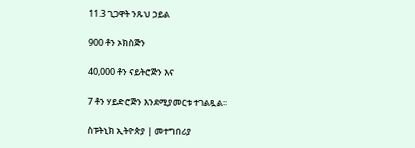11.3 ጊጋዋት ንጹህ ኃይል

900 ቶን ኦክስጅን

40,000 ቶን ናይትሮጅን እና

7 ቶን ሃይድሮጅን እንደሚያመርቱ ተገልጿል፡፡

ስፑትኒክ ኢትዮጵያ | መተግበሪያ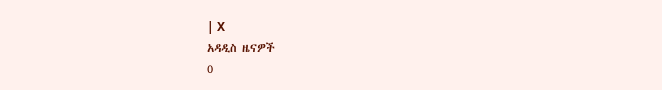| X
አዳዲስ ዜናዎች
0